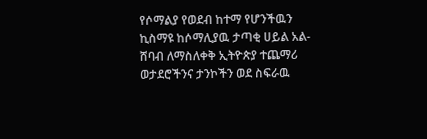የሶማልያ የወደብ ከተማ የሆንችዉን ኪስማዩ ከሶማሊያዉ ታጣቂ ሀይል አል-ሸባብ ለማስለቀቅ ኢትዮጵያ ተጨማሪ ወታደሮችንና ታንኮችን ወደ ስፍራዉ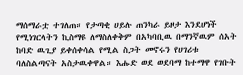ማሰማራቷ ተገለጠ። የታጣቂ ሀይሉ ጠንካራ ይዞታ እንደሆነች የሚነገርላትን ኪስማዩ ለማስለቀቅም በአካባቢዉ በማንኛዉም ሰአት ከባድ ዉጊያ ይቀሰቀሳል የሚል ስጋት መኖሩን የሀገሪቱ ባለስልጣናት አስታዉቀዋል። እሑድ ወደ ወደባማ ከተማዋ የገቡት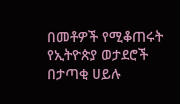በመቶዎች የሚቆጠሩት የኢትዮጵያ ወታደሮች በታጣቂ ሀይሉ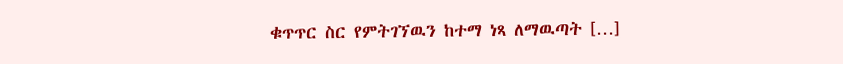ቁጥጥር ስር የምትገኘዉን ከተማ ነጻ ለማዉጣት […]